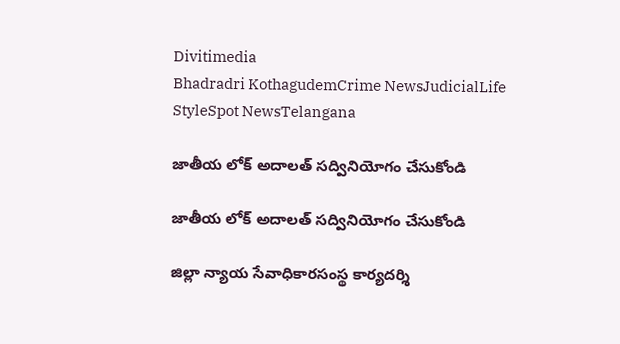Divitimedia
Bhadradri KothagudemCrime NewsJudicialLife StyleSpot NewsTelangana

జాతీయ లోక్ అదాలత్ సద్వినియోగం చేసుకోండి

జాతీయ లోక్ అదాలత్ సద్వినియోగం చేసుకోండి

జిల్లా న్యాయ సేవాధికారసంస్థ కార్యదర్శి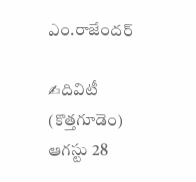ఎం.రాజేందర్

✍దివిటీ (కొత్తగూడెం) ఆగస్టు 28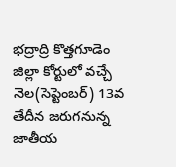భద్రాద్రి కొత్తగూడెం జిల్లా కోర్టులో వచ్చే నెల(సెప్టెంబర్) 13వ తేదీన జరుగనున్న జాతీయ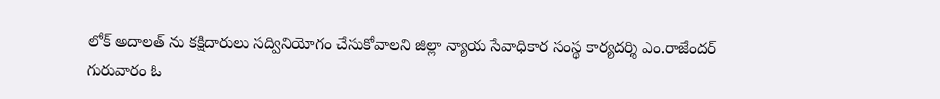లోక్ అదాలత్ ను కక్షిదారులు సద్వినియోగం చేసుకోవాలని జిల్లా న్యాయ సేవాధికార సంస్థ కార్యదర్శి ఎం.రాజేందర్ గురువారం ఓ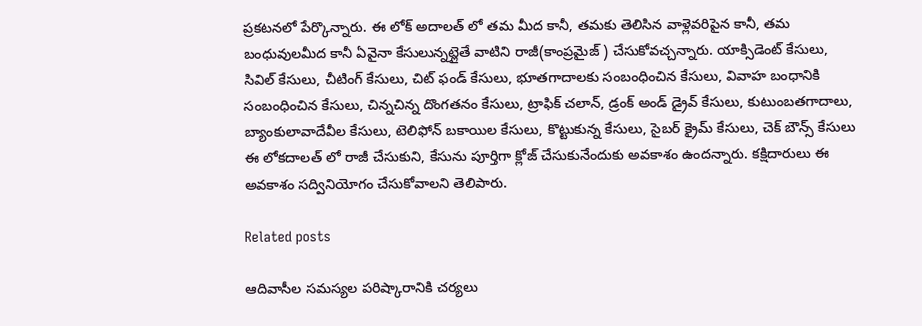ప్రకటనలో పేర్కొన్నారు. ఈ లోక్ అదాలత్ లో తమ మీద కానీ, తమకు తెలిసిన వాళ్లెవరిపైన కానీ, తమ బంధువులమీద కానీ ఏవైనా కేసులున్నట్లైతే వాటిని రాజీ(కాంప్రమైజ్ ) చేసుకోవచ్చన్నారు. యాక్సిడెంట్ కేసులు, సివిల్ కేసులు, చీటింగ్ కేసులు, చిట్ ఫండ్ కేసులు, భూతగాదాలకు సంబంధించిన కేసులు, వివాహ బంధానికి సంబంధించిన కేసులు, చిన్నచిన్న దొంగతనం కేసులు, ట్రాఫిక్ చలాన్, డ్రంక్ అండ్ డ్రైవ్ కేసులు, కుటుంబతగాదాలు, బ్యాంకులావాదేవీల కేసులు, టెలిఫోన్ బకాయిల కేసులు, కొట్టుకున్న కేసులు, సైబర్ క్రైమ్ కేసులు, చెక్ బౌన్స్ కేసులు ఈ లోకదాలత్ లో రాజీ చేసుకుని, కేసును పూర్తిగా క్లోజ్ చేసుకునేందుకు అవకాశం ఉందన్నారు. కక్షిదారులు ఈ అవకాశం సద్వినియోగం చేసుకోవాలని తెలిపారు.

Related posts

ఆదివాసీల సమస్యల పరిష్కారానికి చర్యలు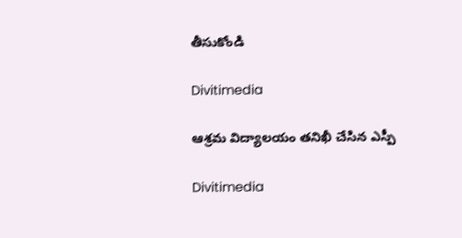తీసుకోండి

Divitimedia

ఆశ్రమ విద్యాలయం తనిఖీ చేసిన ఎస్పీ

Divitimedia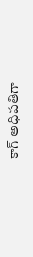కాగ్‌ అధిపతిగా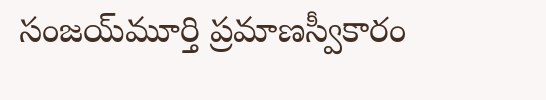సంజయ్‌మూర్తి ప్రమాణస్వీకారం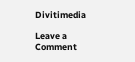Divitimedia

Leave a Comment